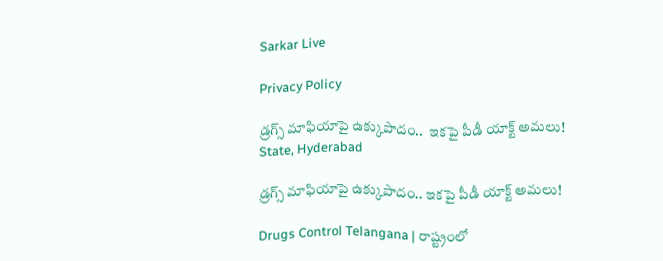Sarkar Live

Privacy Policy

డ్రగ్స్ మాఫియాపై ఉక్కుపాదం..  ఇకపై పీడీ యాక్ట్ అమలు!
State, Hyderabad

డ్రగ్స్ మాఫియాపై ఉక్కుపాదం.. ఇకపై పీడీ యాక్ట్ అమలు!

Drugs Control Telangana | రాష్ట్రంలో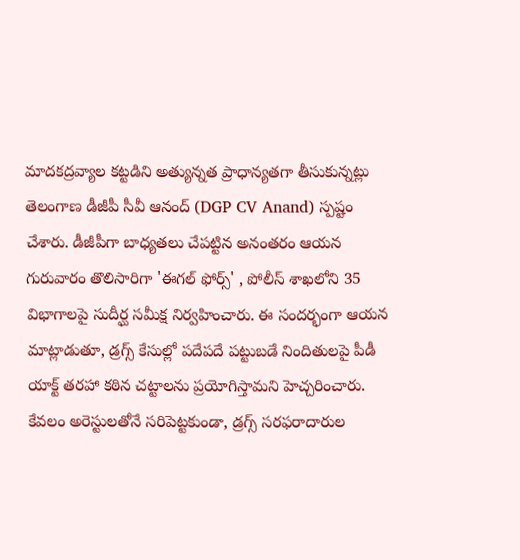మాదకద్రవ్యాల కట్టడిని అత్యున్నత ప్రాధాన్యతగా తీసుకున్నట్లు తెలంగాణ డీజీపీ సీవీ ఆనంద్ (DGP CV Anand) స్పష్టం చేశారు. డీజీపీగా బాధ్యతలు చేపట్టిన అనంతరం ఆయన గురువారం తొలిసారిగా 'ఈగల్ ఫోర్స్' , పోలీస్ శాఖలోని 35 విభాగాలపై సుదీర్ఘ సమీక్ష నిర్వహించారు. ఈ సందర్భంగా ఆయన మాట్లాడుతూ, డ్రగ్స్ కేసుల్లో పదేపదే పట్టుబడే నిందితులపై పీడీ యాక్ట్ తరహా కఠిన చట్టాలను ప్రయోగిస్తామని హెచ్చరించారు. కేవలం అరెస్టులతోనే సరిపెట్టకుండా, డ్రగ్స్ సరఫరాదారుల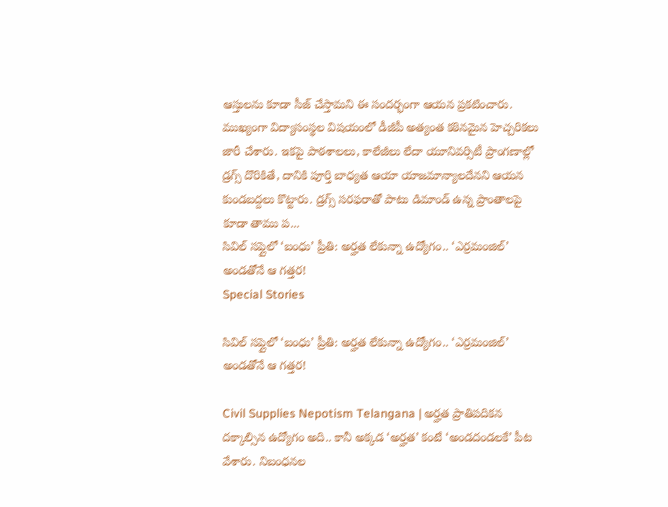ఆస్తులను కూడా సీజ్ చేస్తామని ఈ సందర్భంగా ఆయన ప్రకటించారు. ముఖ్యంగా విద్యాసంస్థల విషయంలో డీజీపీ అత్యంత కఠినమైన హెచ్చరికలు జారీ చేశారు. ఇకపై పాఠశాలలు, కాలేజీలు లేదా యూనివర్సిటీ ప్రాంగణాల్లో డ్రగ్స్ దొరికితే, దానికి పూర్తి బాధ్యత ఆయా యాజమాన్యాలదేనని ఆయన కుండబద్దలు కొట్టారు. డ్రగ్స్ సరఫరాతో పాటు డిమాండ్ ఉన్న ప్రాంతాలపై కూడా తాము ప...
సివిల్ సప్లైలో ‘బంధు’ ప్రీతి: అర్హత లేకున్నా ఉద్యోగం.. ‘ఎర్రమంజిల్’ అండతోనే ఆ గత్తర!
Special Stories

సివిల్ సప్లైలో ‘బంధు’ ప్రీతి: అర్హత లేకున్నా ఉద్యోగం.. ‘ఎర్రమంజిల్’ అండతోనే ఆ గత్తర!

Civil Supplies Nepotism Telangana | అర్హత ప్రాతిపదికన దక్కాల్సిన ఉద్యోగం అది.. కానీ అక్కడ ‘అర్హత’ కంటే ‘అండదండలకే’ పీట వేశారు. నిబంధనల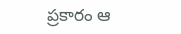ప్రకారం ఆ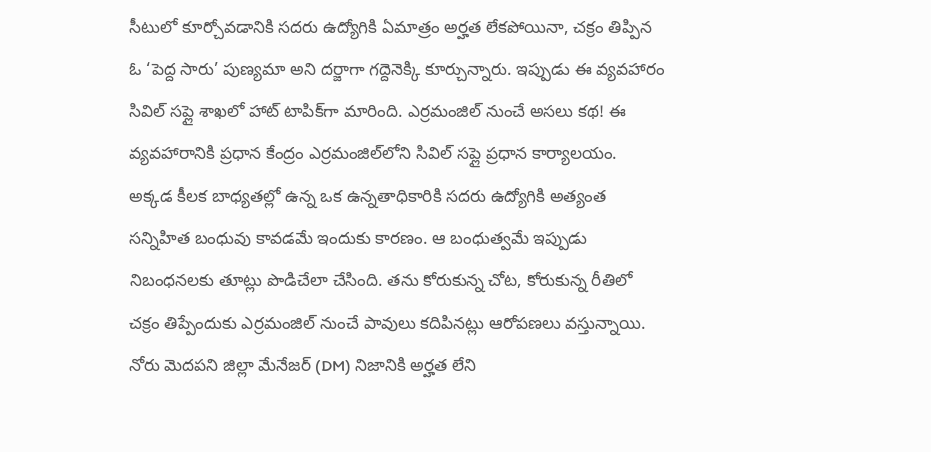సీటులో కూర్చోవడానికి సదరు ఉద్యోగికి ఏమాత్రం అర్హత లేకపోయినా, చక్రం తిప్పిన ఓ ‘పెద్ద సారు’ పుణ్యమా అని దర్జాగా గద్దెనెక్కి కూర్చున్నారు. ఇప్పుడు ఈ వ్యవహారం సివిల్ సప్లై శాఖలో హాట్ టాపిక్‌గా మారింది. ఎర్రమంజిల్ నుంచే అసలు కథ! ఈ వ్యవహారానికి ప్రధాన కేంద్రం ఎర్రమంజిల్‌లోని సివిల్ సప్లై ప్రధాన కార్యాలయం. అక్కడ కీలక బాధ్యతల్లో ఉన్న ఒక ఉన్నతాధికారికి సదరు ఉద్యోగికి అత్యంత సన్నిహిత బంధువు కావడమే ఇందుకు కారణం. ఆ బంధుత్వమే ఇప్పుడు నిబంధనలకు తూట్లు పొడిచేలా చేసింది. తను కోరుకున్న చోట, కోరుకున్న రీతిలో చక్రం తిప్పేందుకు ఎర్రమంజిల్ నుంచే పావులు కదిపినట్లు ఆరోపణలు వస్తున్నాయి. నోరు మెదపని జిల్లా మేనేజర్ (DM) నిజానికి అర్హత లేని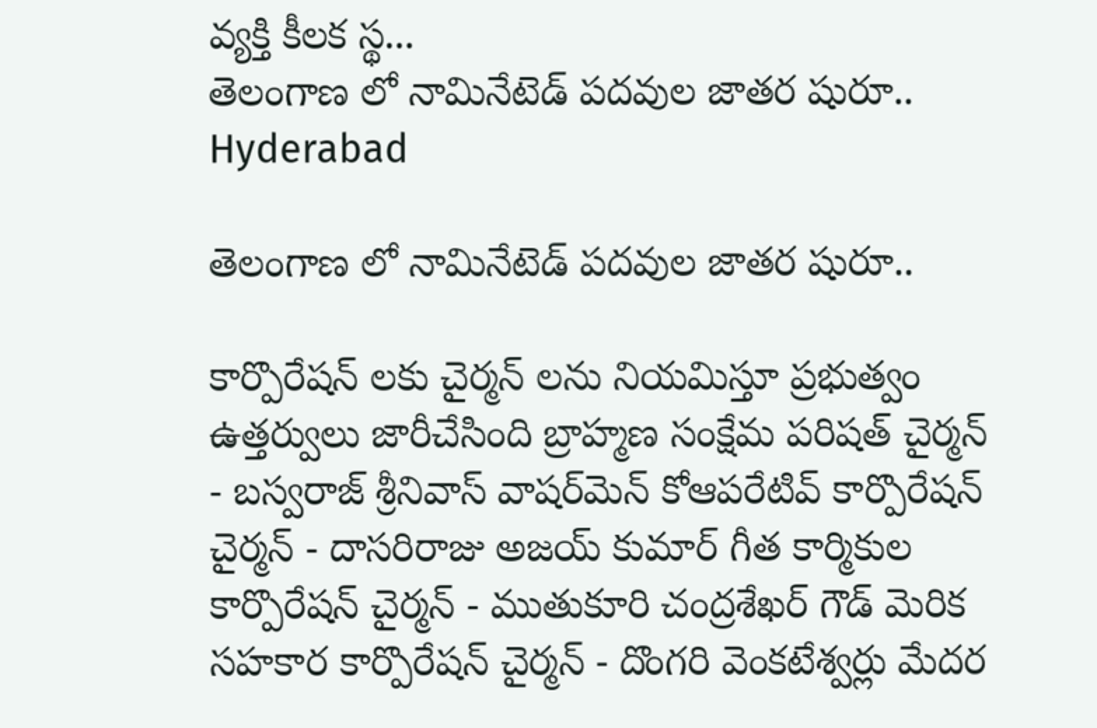వ్యక్తి కీలక స్థ...
తెలంగాణ లో నామినేటెడ్ పదవుల జాతర షురూ..
Hyderabad

తెలంగాణ లో నామినేటెడ్ పదవుల జాతర షురూ..

కార్పొరేషన్ లకు చైర్మన్ లను నియమిస్తూ ప్రభుత్వం ఉత్తర్వులు జారీచేసింది బ్రాహ్మణ సంక్షేమ పరిషత్ చైర్మన్ - బస్వరాజ్ శ్రీనివాస్ వాషర్‌మెన్ కోఆపరేటివ్ కార్పొరేషన్ చైర్మన్ - దాసరిరాజు అజయ్ కుమార్ గీత కార్మికుల కార్పొరేషన్ చైర్మన్ - ముతుకూరి చంద్రశేఖర్ గౌడ్ మెరిక సహకార కార్పొరేషన్ చైర్మన్ - దొంగరి వెంకటేశ్వర్లు మేదర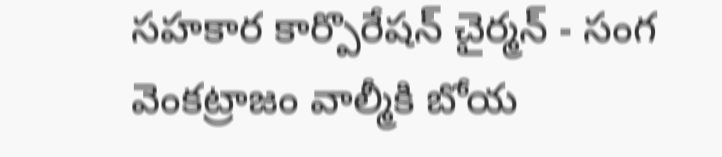సహకార కార్పొరేషన్ చైర్మన్ - సంగ వెంకట్రాజం వాల్మీకి బోయ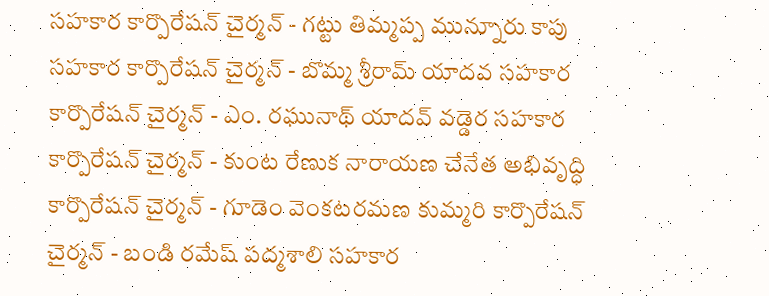సహకార కార్పొరేషన్ చైర్మన్ - గట్టు తిమ్మప్ప మున్నూరు కాపు సహకార కార్పొరేషన్ చైర్మన్ - బొమ్మ శ్రీరామ్ యాదవ సహకార కార్పొరేషన్ చైర్మన్ - ఎం. రఘునాథ్ యాదవ్ వడ్డెర సహకార కార్పొరేషన్ చైర్మన్ - కుంట రేణుక నారాయణ చేనేత అభివృద్ధి కార్పొరేషన్ చైర్మన్ - గూడెం వెంకటరమణ కుమ్మరి కార్పొరేషన్ చైర్మన్ - బండి రమేష్ పద్మశాలి సహకార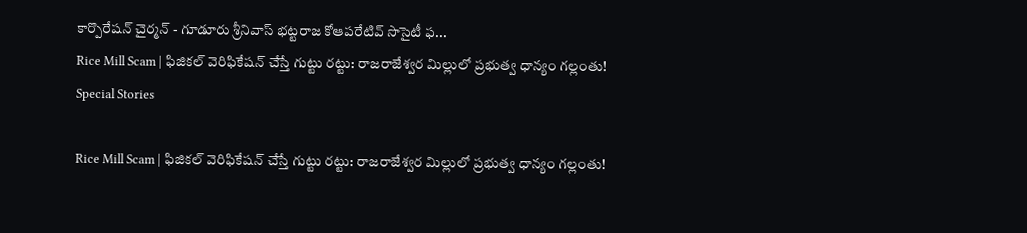కార్పొరేషన్ చైర్మన్ - గూడూరు శ్రీనివాస్ భట్టరాజ కోఆపరేటివ్ సొసైటీ ఫ...
Rice Mill Scam | ఫిజికల్ వెరిఫికేషన్ చేస్తే గుట్టు రట్టు: రాజరాజేశ్వర మిల్లులో ప్రభుత్వ ధాన్యం గల్లంతు!
Special Stories

Rice Mill Scam | ఫిజికల్ వెరిఫికేషన్ చేస్తే గుట్టు రట్టు: రాజరాజేశ్వర మిల్లులో ప్రభుత్వ ధాన్యం గల్లంతు!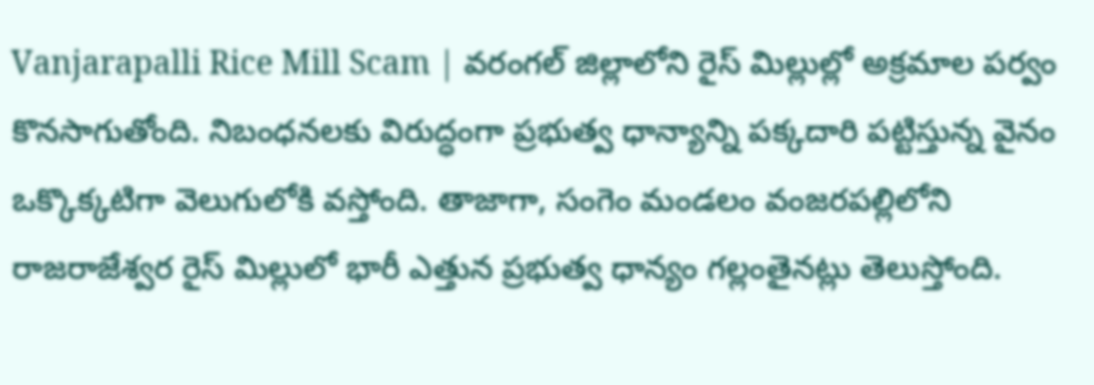Vanjarapalli Rice Mill Scam | వరంగల్ జిల్లాలోని రైస్ మిల్లుల్లో అక్రమాల పర్వం కొనసాగుతోంది. నిబంధనలకు విరుద్ధంగా ప్రభుత్వ ధాన్యాన్ని పక్కదారి పట్టిస్తున్న వైనం ఒక్కొక్కటిగా వెలుగులోకి వస్తోంది. తాజాగా, సంగెం మండలం వంజరపల్లిలోని రాజరాజేశ్వర రైస్ మిల్లులో భారీ ఎత్తున ప్రభుత్వ ధాన్యం గల్లంతైనట్లు తెలుస్తోంది.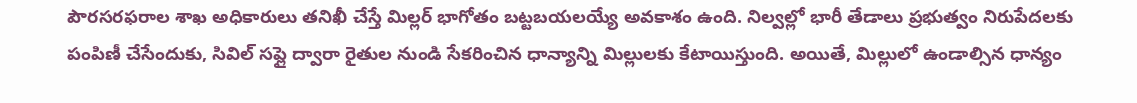పౌరసరఫరాల శాఖ అధికారులు తనిఖీ చేస్తే మిల్లర్ భాగోతం బట్టబయలయ్యే అవకాశం ఉంది. నిల్వల్లో భారీ తేడాలు ప్రభుత్వం నిరుపేదలకు పంపిణీ చేసేందుకు, సివిల్ సప్లై ద్వారా రైతుల నుండి సేకరించిన ధాన్యాన్ని మిల్లులకు కేటాయిస్తుంది. అయితే, మిల్లులో ఉండాల్సిన ధాన్యం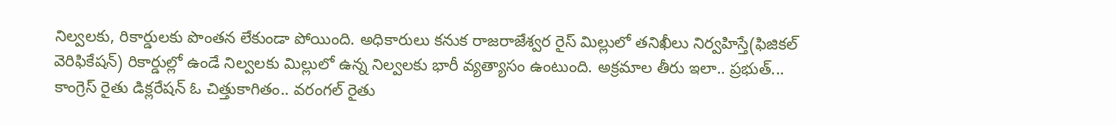నిల్వలకు, రికార్డులకు పొంతన లేకుండా పోయింది. అధికారులు కనుక రాజరాజేశ్వర రైస్ మిల్లులో తనిఖీలు నిర్వహిస్తే(ఫిజికల్ వెరిఫికేషన్) రికార్డుల్లో ఉండే నిల్వలకు మిల్లులో ఉన్న నిల్వలకు భారీ వ్యత్యాసం ఉంటుంది. అక్రమాల తీరు ఇలా.. ప్రభుత్...
కాంగ్రెస్ రైతు డిక్లరేషన్ ఓ చిత్తుకాగితం.. వరంగల్ రైతు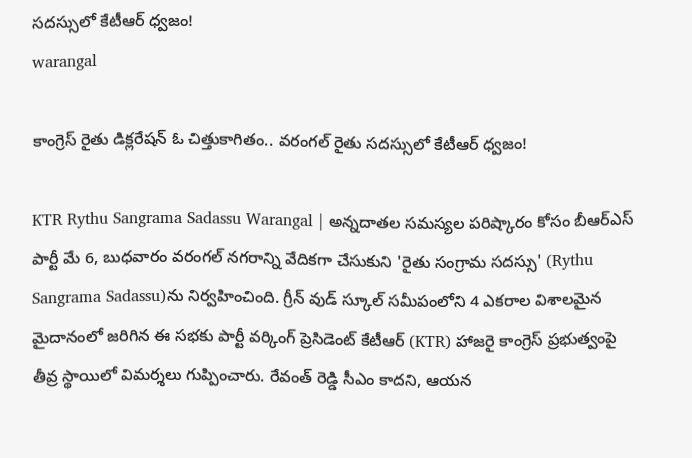సదస్సులో కేటీఆర్ ధ్వజం!
warangal

కాంగ్రెస్ రైతు డిక్లరేషన్ ఓ చిత్తుకాగితం.. వరంగల్ రైతు సదస్సులో కేటీఆర్ ధ్వజం!

KTR Rythu Sangrama Sadassu Warangal | అన్నదాతల సమస్యల పరిష్కారం కోసం బీఆర్ఎస్ పార్టీ మే 6, బుధవారం వరంగల్ నగరాన్ని వేదికగా చేసుకుని 'రైతు సంగ్రామ సదస్సు' (Rythu Sangrama Sadassu)ను నిర్వహించింది. గ్రీన్ వుడ్ స్కూల్ సమీపంలోని 4 ఎకరాల విశాలమైన మైదానంలో జరిగిన ఈ సభకు పార్టీ వర్కింగ్ ప్రెసిడెంట్ కేటీఆర్ (KTR) హాజరై కాంగ్రెస్ ప్రభుత్వంపై తీవ్ర స్థాయిలో విమర్శలు గుప్పించారు. రేవంత్ రెడ్డి సీఎం కాదని, ఆయన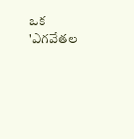ఒక 'ఎగవేతల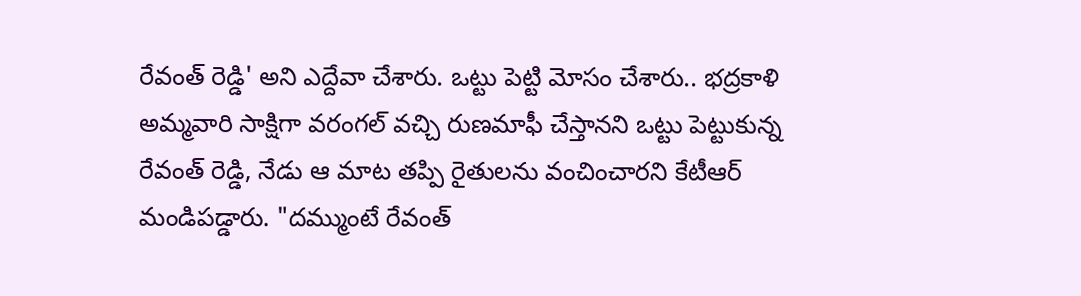రేవంత్ రెడ్డి' అని ఎద్దేవా చేశారు. ఒట్టు పెట్టి మోసం చేశారు.. భద్రకాళి అమ్మవారి సాక్షిగా వరంగల్ వచ్చి రుణమాఫీ చేస్తానని ఒట్టు పెట్టుకున్న రేవంత్ రెడ్డి, నేడు ఆ మాట తప్పి రైతులను వంచించారని కేటీఆర్ మండిపడ్డారు. "దమ్ముంటే రేవంత్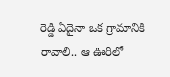రెడ్డి ఏదైనా ఒక గ్రామానికి రావాలి.. ఆ ఊరిలో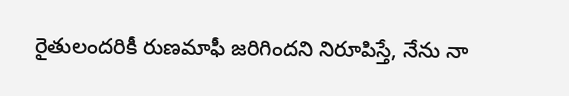రైతులందరికీ రుణమాఫీ జరిగిందని నిరూపిస్తే, నేను నా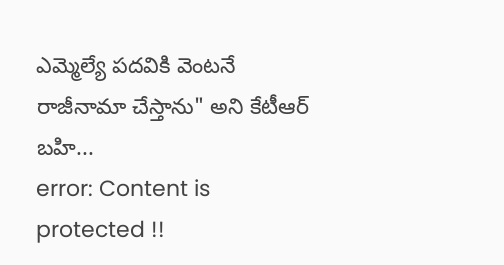ఎమ్మెల్యే పదవికి వెంటనే రాజీనామా చేస్తాను" అని కేటీఆర్ బహి...
error: Content is protected !!